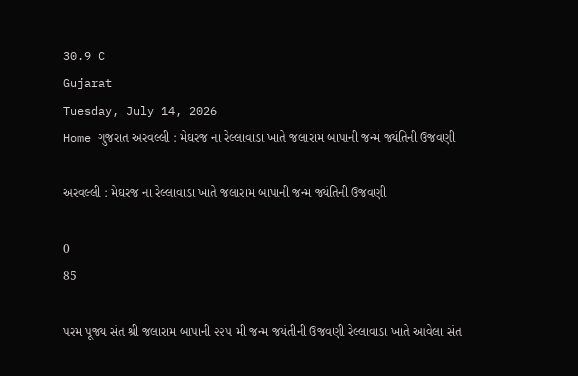30.9 C
Gujarat
Tuesday, July 14, 2026
Home ગુજરાત અરવલ્લી : મેઘરજ ના રેલ્લાવાડા ખાતે જલારામ બાપાની જન્મ જ્યંતિની ઉજવણી

અરવલ્લી : મેઘરજ ના રેલ્લાવાડા ખાતે જલારામ બાપાની જન્મ જ્યંતિની ઉજવણી

0
85

પરમ પૂજ્ય સંત શ્રી જલારામ બાપાની ૨૨૫ મી જન્મ જયંતીની ઉજવણી રેલ્લાવાડા ખાતે આવેલા સંત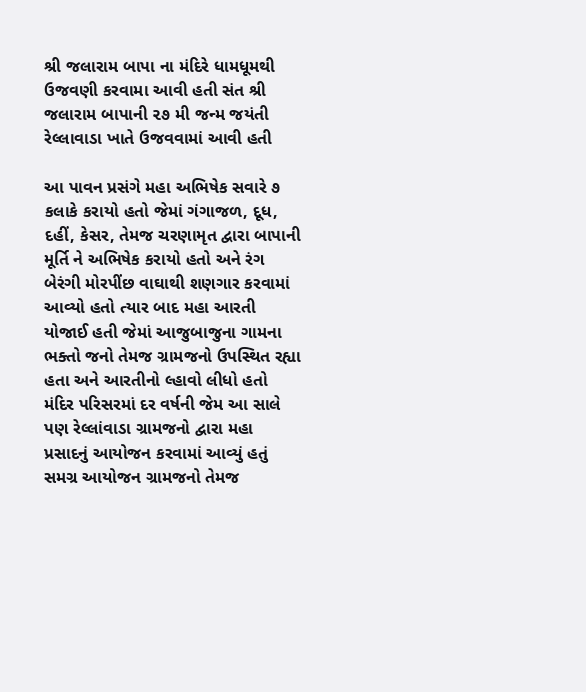શ્રી જલારામ બાપા ના મંદિરે ધામધૂમથી ઉજવણી કરવામા આવી હતી સંત શ્રી જલારામ બાપાની ૨૭ મી જન્મ જયંતી રેલ્લાવાડા ખાતે ઉજવવામાં આવી હતી

આ પાવન પ્રસંગે મહા અભિષેક સવારે ૭ કલાકે કરાયો હતો જેમાં ગંગાજળ, દૂધ, દહીં, કેસર, તેમજ ચરણામૃત દ્વારા બાપાની મૂર્તિ ને અભિષેક કરાયો હતો અને રંગ બેરંગી મોરપીંછ વાઘાથી શણગાર કરવામાં આવ્યો હતો ત્યાર બાદ મહા આરતી યોજાઈ હતી જેમાં આજુબાજુના ગામના ભક્તો જનો તેમજ ગ્રામજનો ઉપસ્થિત રહ્યા હતા અને આરતીનો લ્હાવો લીધો હતો મંદિર પરિસરમાં દર વર્ષની જેમ આ સાલે પણ રેલ્લાંવાડા ગ્રામજનો દ્વારા મહા પ્રસાદનું આયોજન કરવામાં આવ્યું હતું સમગ્ર આયોજન ગ્રામજનો તેમજ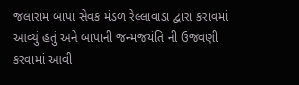જલારામ બાપા સેવક મંડળ રેલ્લાવાડા દ્વારા કરાવમાં આવ્યું હતું અને બાપાની જન્મજયંતિ ની ઉજવણી કરવામાં આવી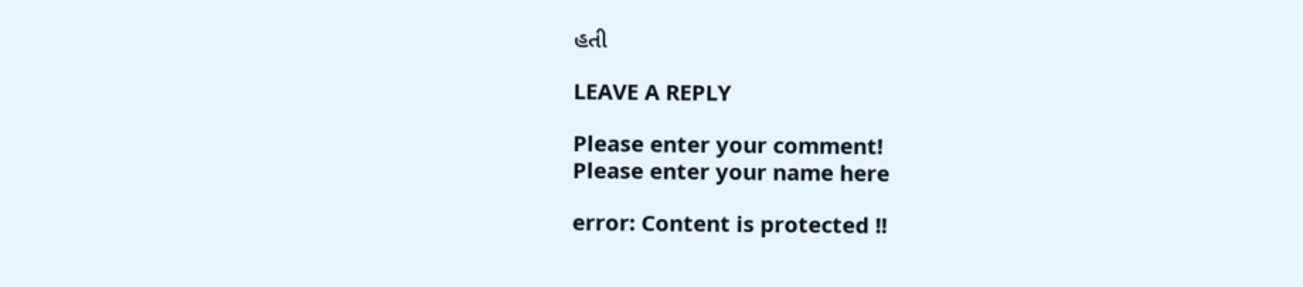હતી

LEAVE A REPLY

Please enter your comment!
Please enter your name here

error: Content is protected !!